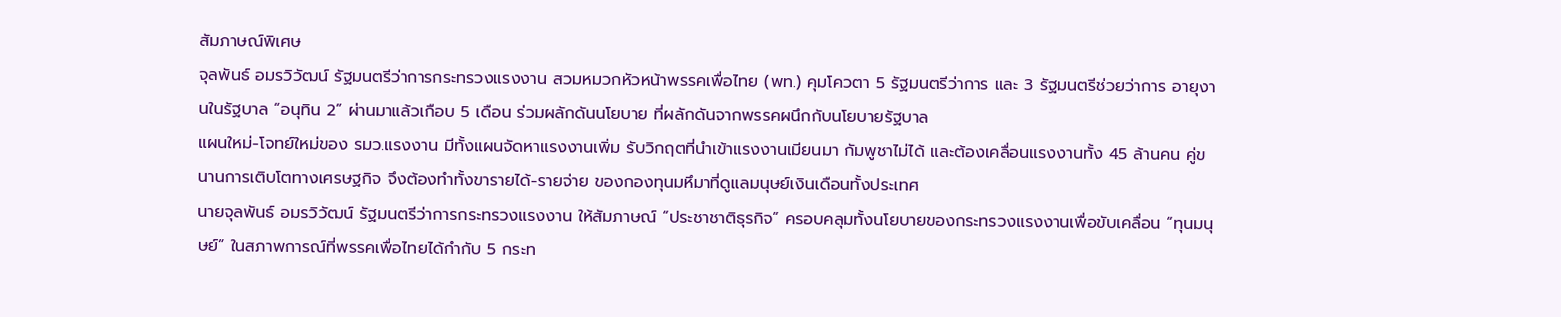สัมภาษณ์พิเศษ
จุลพันธ์ อมรวิวัฒน์ รัฐมนตรีว่าการกระทรวงแรงงาน สวมหมวกหัวหน้าพรรคเพื่อไทย (พท.) คุมโควตา 5 รัฐมนตรีว่าการ และ 3 รัฐมนตรีช่วยว่าการ อายุงานในรัฐบาล “อนุทิน 2” ผ่านมาแล้วเกือบ 5 เดือน ร่วมผลักดันนโยบาย ที่ผลักดันจากพรรคผนึกกับนโยบายรัฐบาล
แผนใหม่-โจทย์ใหม่ของ รมว.แรงงาน มีทั้งแผนจัดหาแรงงานเพิ่ม รับวิกฤตที่นำเข้าแรงงานเมียนมา กัมพูชาไม่ได้ และต้องเคลื่อนแรงงานทั้ง 45 ล้านคน คู่ขนานการเติบโตทางเศรษฐกิจ จึงต้องทำทั้งขารายได้-รายจ่าย ของกองทุนมหึมาที่ดูแลมนุษย์เงินเดือนทั้งประเทศ
นายจุลพันธ์ อมรวิวัฒน์ รัฐมนตรีว่าการกระทรวงแรงงาน ให้สัมภาษณ์ “ประชาชาติธุรกิจ” ครอบคลุมทั้งนโยบายของกระทรวงแรงงานเพื่อขับเคลื่อน “ทุนมนุษย์” ในสภาพการณ์ที่พรรคเพื่อไทยได้กำกับ 5 กระท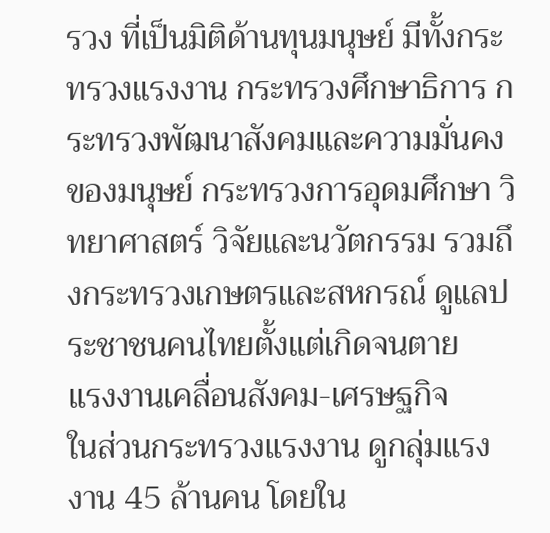รวง ที่เป็นมิติด้านทุนมนุษย์ มีทั้งกระทรวงแรงงาน กระทรวงศึกษาธิการ กระทรวงพัฒนาสังคมและความมั่นคงของมนุษย์ กระทรวงการอุดมศึกษา วิทยาศาสตร์ วิจัยและนวัตกรรม รวมถึงกระทรวงเกษตรและสหกรณ์ ดูแลประชาชนคนไทยตั้งแต่เกิดจนตาย
แรงงานเคลื่อนสังคม-เศรษฐกิจ
ในส่วนกระทรวงแรงงาน ดูกลุ่มแรงงาน 45 ล้านคน โดยใน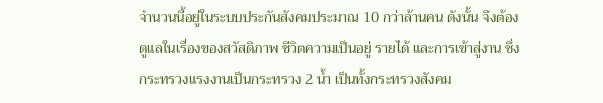จำนวนนี้อยู่ในระบบประกันสังคมประมาณ 10 กว่าล้านคน ดังนั้น จึงต้องดูแลในเรื่องของสวัสดิภาพ ชีวิตความเป็นอยู่ รายได้ และการเข้าสู่งาน ซึ่งกระทรวงแรงงานเป็นกระทรวง 2 น้ำ เป็นทั้งกระทรวงสังคม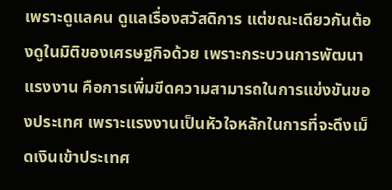เพราะดูแลคน ดูแลเรื่องสวัสดิการ แต่ขณะเดียวกันต้องดูในมิติของเศรษฐกิจด้วย เพราะกระบวนการพัฒนาแรงงาน คือการเพิ่มขีดความสามารถในการแข่งขันของประเทศ เพราะแรงงานเป็นหัวใจหลักในการที่จะดึงเม็ดเงินเข้าประเทศ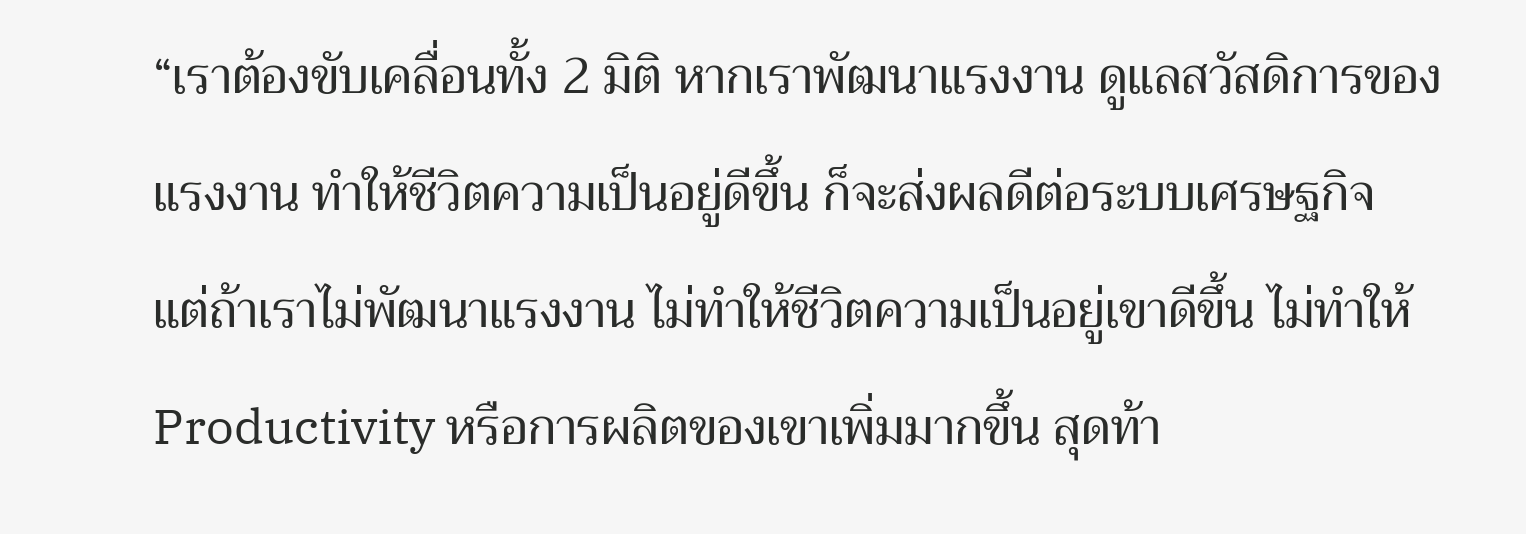“เราต้องขับเคลื่อนทั้ง 2 มิติ หากเราพัฒนาแรงงาน ดูแลสวัสดิการของแรงงาน ทำให้ชีวิตความเป็นอยู่ดีขึ้น ก็จะส่งผลดีต่อระบบเศรษฐกิจ แต่ถ้าเราไม่พัฒนาแรงงาน ไม่ทำให้ชีวิตความเป็นอยู่เขาดีขึ้น ไม่ทำให้ Productivity หรือการผลิตของเขาเพิ่มมากขึ้น สุดท้า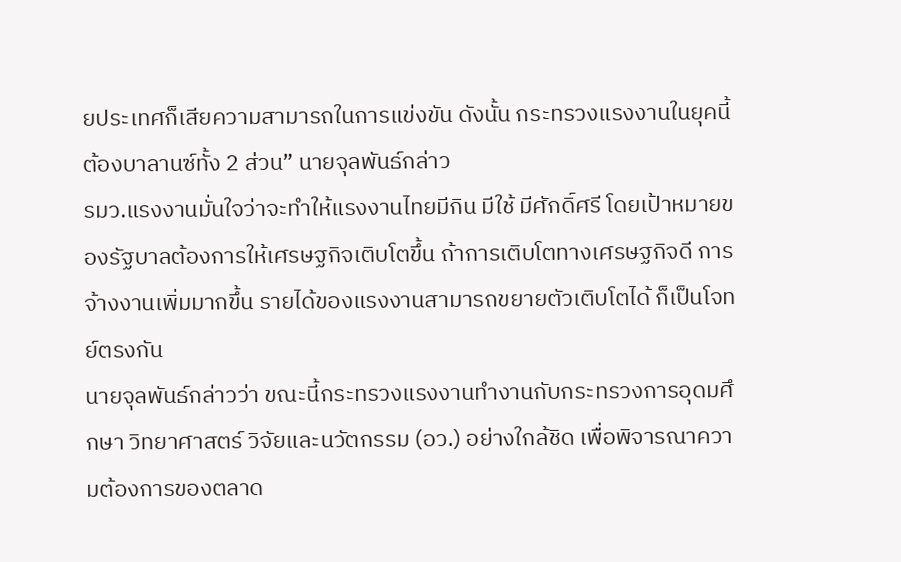ยประเทศก็เสียความสามารถในการแข่งขัน ดังนั้น กระทรวงแรงงานในยุคนี้ต้องบาลานซ์ทั้ง 2 ส่วน” นายจุลพันธ์กล่าว
รมว.แรงงานมั่นใจว่าจะทำให้แรงงานไทยมีกิน มีใช้ มีศักดิ์ศรี โดยเป้าหมายของรัฐบาลต้องการให้เศรษฐกิจเติบโตขึ้น ถ้าการเติบโตทางเศรษฐกิจดี การจ้างงานเพิ่มมากขึ้น รายได้ของแรงงานสามารถขยายตัวเติบโตได้ ก็เป็นโจทย์ตรงกัน
นายจุลพันธ์กล่าวว่า ขณะนี้กระทรวงแรงงานทำงานกับกระทรวงการอุดมศึกษา วิทยาศาสตร์ วิจัยและนวัตกรรม (อว.) อย่างใกล้ชิด เพื่อพิจารณาความต้องการของตลาด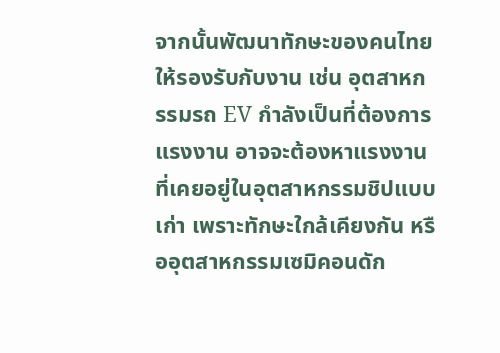จากนั้นพัฒนาทักษะของคนไทยให้รองรับกับงาน เช่น อุตสาหกรรมรถ EV กำลังเป็นที่ต้องการแรงงาน อาจจะต้องหาแรงงานที่เคยอยู่ในอุตสาหกรรมชิปแบบเก่า เพราะทักษะใกล้เคียงกัน หรืออุตสาหกรรมเซมิคอนดัก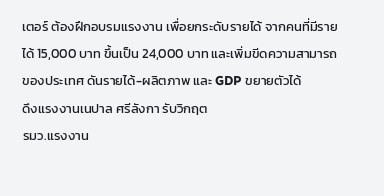เตอร์ ต้องฝึกอบรมแรงงาน เพื่อยกระดับรายได้ จากคนที่มีรายได้ 15,000 บาท ขึ้นเป็น 24,000 บาท และเพิ่มขีดความสามารถของประเทศ ดันรายได้-ผลิตภาพ และ GDP ขยายตัวได้
ดึงแรงงานเนปาล ศรีลังกา รับวิกฤต
รมว.แรงงาน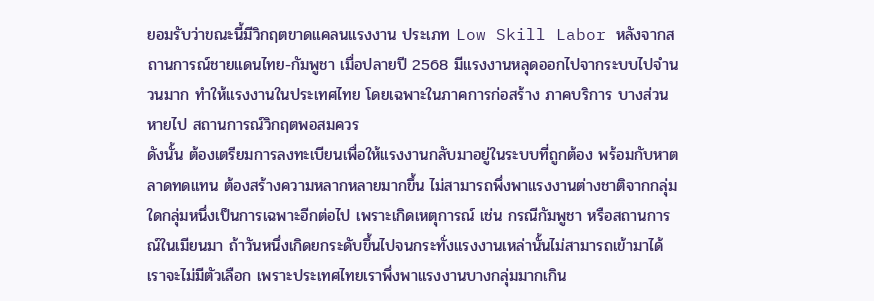ยอมรับว่าขณะนี้มีวิกฤตขาดแคลนแรงงาน ประเภท Low Skill Labor หลังจากสถานการณ์ชายแดนไทย-กัมพูชา เมื่อปลายปี 2568 มีแรงงานหลุดออกไปจากระบบไปจำนวนมาก ทำให้แรงงานในประเทศไทย โดยเฉพาะในภาคการก่อสร้าง ภาคบริการ บางส่วนหายไป สถานการณ์วิกฤตพอสมควร
ดังนั้น ต้องเตรียมการลงทะเบียนเพื่อให้แรงงานกลับมาอยู่ในระบบที่ถูกต้อง พร้อมกับหาตลาดทดแทน ต้องสร้างความหลากหลายมากขึ้น ไม่สามารถพึ่งพาแรงงานต่างชาติจากกลุ่มใดกลุ่มหนึ่งเป็นการเฉพาะอีกต่อไป เพราะเกิดเหตุการณ์ เช่น กรณีกัมพูชา หรือสถานการณ์ในเมียนมา ถ้าวันหนึ่งเกิดยกระดับขึ้นไปจนกระทั่งแรงงานเหล่านั้นไม่สามารถเข้ามาได้เราจะไม่มีตัวเลือก เพราะประเทศไทยเราพึ่งพาแรงงานบางกลุ่มมากเกิน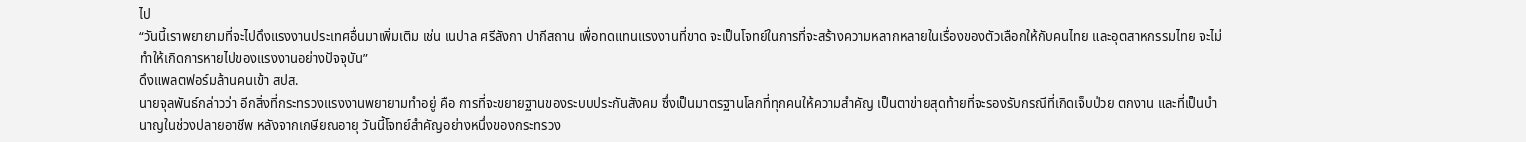ไป
“วันนี้เราพยายามที่จะไปดึงแรงงานประเทศอื่นมาเพิ่มเติม เช่น เนปาล ศรีลังกา ปากีสถาน เพื่อทดแทนแรงงานที่ขาด จะเป็นโจทย์ในการที่จะสร้างความหลากหลายในเรื่องของตัวเลือกให้กับคนไทย และอุตสาหกรรมไทย จะไม่ทำให้เกิดการหายไปของแรงงานอย่างปัจจุบัน”
ดึงแพลตฟอร์มล้านคนเข้า สปส.
นายจุลพันธ์กล่าวว่า อีกสิ่งที่กระทรวงแรงงานพยายามทำอยู่ คือ การที่จะขยายฐานของระบบประกันสังคม ซึ่งเป็นมาตรฐานโลกที่ทุกคนให้ความสำคัญ เป็นตาข่ายสุดท้ายที่จะรองรับกรณีที่เกิดเจ็บป่วย ตกงาน และที่เป็นบำนาญในช่วงปลายอาชีพ หลังจากเกษียณอายุ วันนี้โจทย์สำคัญอย่างหนึ่งของกระทรวง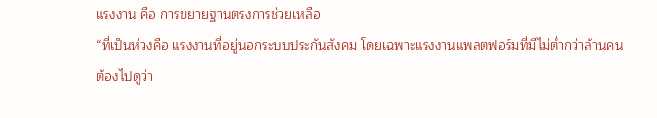แรงงาน คือ การขยายฐานตรงการช่วยเหลือ
“ที่เป็นห่วงคือ แรงงานที่อยู่นอกระบบประกันสังคม โดยเฉพาะแรงงานแพลตฟอร์มที่มีไม่ต่ำกว่าล้านคน
ต้องไปดูว่า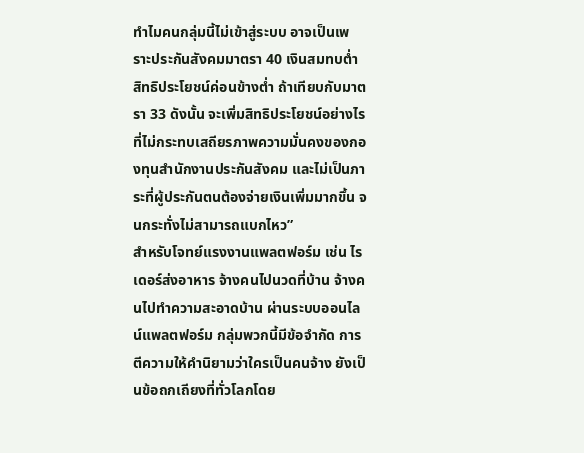ทำไมคนกลุ่มนี้ไม่เข้าสู่ระบบ อาจเป็นเพราะประกันสังคมมาตรา 40 เงินสมทบต่ำ สิทธิประโยชน์ค่อนข้างต่ำ ถ้าเทียบกับมาตรา 33 ดังนั้น จะเพิ่มสิทธิประโยชน์อย่างไร ที่ไม่กระทบเสถียรภาพความมั่นคงของกองทุนสำนักงานประกันสังคม และไม่เป็นภาระที่ผู้ประกันตนต้องจ่ายเงินเพิ่มมากขึ้น จนกระทั่งไม่สามารถแบกไหว”
สำหรับโจทย์แรงงานแพลตฟอร์ม เช่น ไรเดอร์ส่งอาหาร จ้างคนไปนวดที่บ้าน จ้างคนไปทำความสะอาดบ้าน ผ่านระบบออนไลน์แพลตฟอร์ม กลุ่มพวกนี้มีข้อจำกัด การตีความให้คำนิยามว่าใครเป็นคนจ้าง ยังเป็นข้อถกเถียงที่ทั่วโลกโดย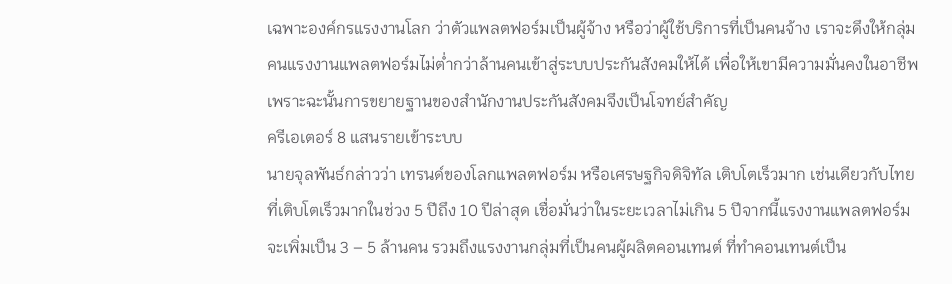เฉพาะองค์กรแรงงานโลก ว่าตัวแพลตฟอร์มเป็นผู้จ้าง หรือว่าผู้ใช้บริการที่เป็นคนจ้าง เราจะดึงให้กลุ่มคนแรงงานแพลตฟอร์มไม่ต่ำกว่าล้านคนเข้าสู่ระบบประกันสังคมให้ได้ เพื่อให้เขามีความมั่นคงในอาชีพ เพราะฉะนั้นการขยายฐานของสำนักงานประกันสังคมจึงเป็นโจทย์สำคัญ
ครีเอเตอร์ 8 แสนรายเข้าระบบ
นายจุลพันธ์กล่าวว่า เทรนด์ของโลกแพลตฟอร์ม หรือเศรษฐกิจดิจิทัล เติบโตเร็วมาก เช่นเดียวกับไทยที่เติบโตเร็วมากในช่วง 5 ปีถึง 10 ปีล่าสุด เชื่อมั่นว่าในระยะเวลาไม่เกิน 5 ปีจากนี้แรงงานแพลตฟอร์มจะเพิ่มเป็น 3 – 5 ล้านคน รวมถึงแรงงานกลุ่มที่เป็นคนผู้ผลิตคอนเทนต์ ที่ทำคอนเทนต์เป็น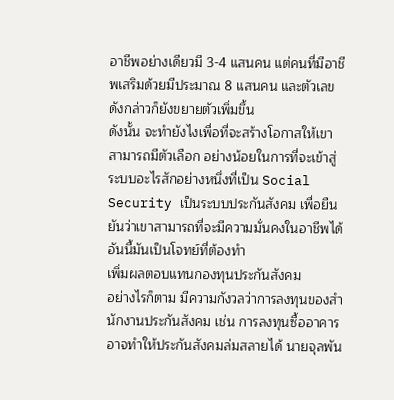อาชีพอย่างเดียวมี 3-4 แสนคน แต่คนที่มีอาชีพเสริมด้วยมีประมาณ 8 แสนคน และตัวเลขดังกล่าวก็ยังขยายตัวเพิ่มขึ้น
ดังนั้น จะทำยังไงเพื่อที่จะสร้างโอกาสให้เขาสามารถมีตัวเลือก อย่างน้อยในการที่จะเข้าสู่ระบบอะไรสักอย่างหนึ่งที่เป็น Social Security เป็นระบบประกันสังคม เพื่อยืนยันว่าเขาสามารถที่จะมีความมั่นคงในอาชีพได้ อันนี้มันเป็นโจทย์ที่ต้องทำ
เพิ่มผลตอบแทนกองทุนประกันสังคม
อย่างไรก็ตาม มีความกังวลว่าการลงทุนของสำนักงานประกันสังคม เช่น การลงทุนซื้ออาคาร อาจทำให้ประกันสังคมล่มสลายได้ นายจุลพัน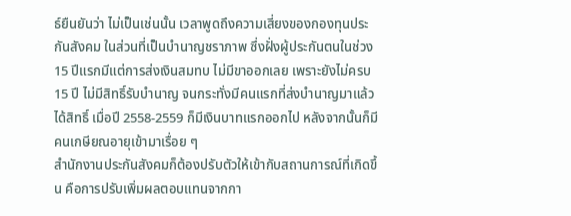ธ์ยืนยันว่า ไม่เป็นเช่นนั้น เวลาพูดถึงความเสี่ยงของกองทุนประกันสังคม ในส่วนที่เป็นบำนาญชราภาพ ซึ่งฝั่งผู้ประกันตนในช่วง 15 ปีแรกมีแต่การส่งเงินสมทบ ไม่มีขาออกเลย เพราะยังไม่ครบ 15 ปี ไม่มีสิทธิ์รับบำนาญ จนกระทั่งมีคนแรกที่ส่งบำนาญมาแล้วได้สิทธิ์ เมื่อปี 2558-2559 ก็มีเงินบาทแรกออกไป หลังจากนั้นก็มีคนเกษียณอายุเข้ามาเรื่อย ๆ
สำนักงานประกันสังคมก็ต้องปรับตัวให้เข้ากับสถานการณ์ที่เกิดขึ้น คือการปรับเพิ่มผลตอบแทนจากกา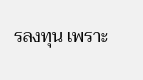รลงทุน เพราะ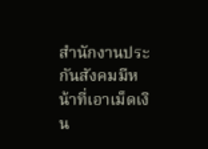สำนักงานประกันสังคมมีหน้าที่เอาเม็ดเงิน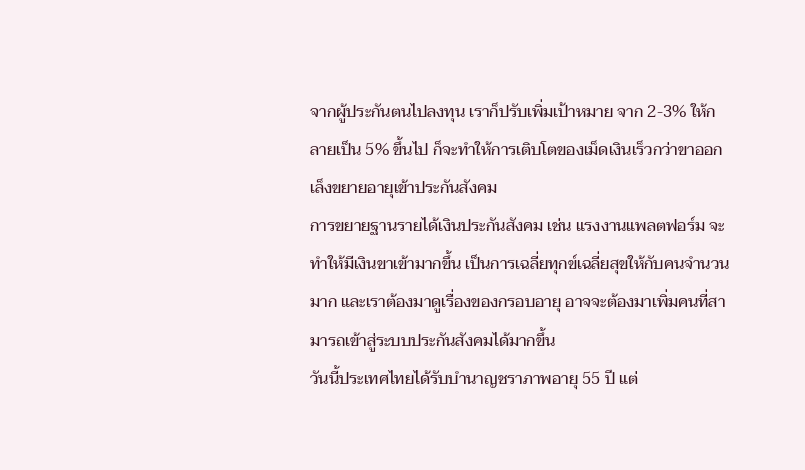จากผู้ประกันตนไปลงทุน เราก็ปรับเพิ่มเป้าหมาย จาก 2-3% ให้กลายเป็น 5% ขึ้นไป ก็จะทำให้การเติบโตของเม็ดเงินเร็วกว่าขาออก
เล็งขยายอายุเข้าประกันสังคม
การขยายฐานรายได้เงินประกันสังคม เช่น แรงงานแพลตฟอร์ม จะทำให้มีเงินขาเข้ามากขึ้น เป็นการเฉลี่ยทุกข์เฉลี่ยสุขให้กับคนจำนวนมาก และเราต้องมาดูเรื่องของกรอบอายุ อาจจะต้องมาเพิ่มคนที่สามารถเข้าสู่ระบบประกันสังคมได้มากขึ้น
วันนี้ประเทศไทยได้รับบำนาญชราภาพอายุ 55 ปี แต่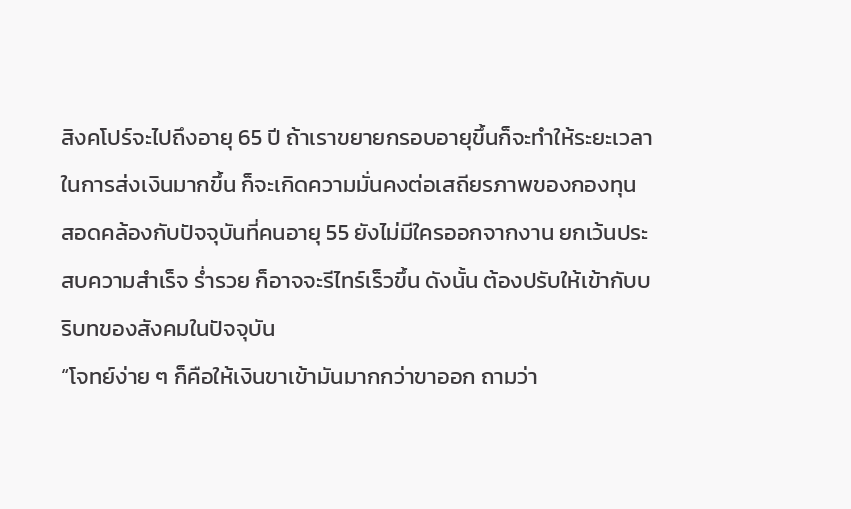สิงคโปร์จะไปถึงอายุ 65 ปี ถ้าเราขยายกรอบอายุขึ้นก็จะทำให้ระยะเวลาในการส่งเงินมากขึ้น ก็จะเกิดความมั่นคงต่อเสถียรภาพของกองทุน สอดคล้องกับปัจจุบันที่คนอายุ 55 ยังไม่มีใครออกจากงาน ยกเว้นประสบความสำเร็จ ร่ำรวย ก็อาจจะรีไทร์เร็วขึ้น ดังนั้น ต้องปรับให้เข้ากับบริบทของสังคมในปัจจุบัน
“โจทย์ง่าย ๆ ก็คือให้เงินขาเข้ามันมากกว่าขาออก ถามว่า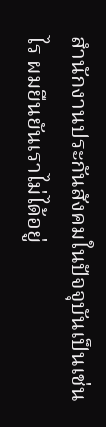สำนักงานประกันสังคมในปัจจุบันเป็นเช่นไร ผมยืนยันเราไม่ได้อยู่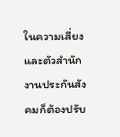ในความเสี่ยง และตัวสำนักงานประกันสังคมก็ต้องปรับ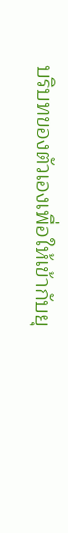บริบทของตัวเองเพื่อให้เข้ากับยุ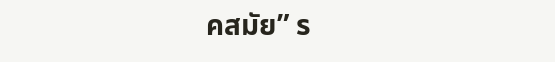คสมัย” ร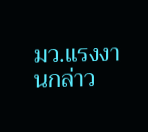มว.แรงงานกล่าว